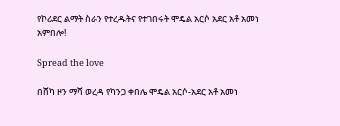የኮሪደር ልማት ስራን የተረዱትና የተገበሩት ሞዴል አርሶ አደር አቶ አመነ አምበሎ!

Spread the love

በሸካ ዞን ማሻ ወረዳ የካንጋ ቀበሌ ሞዴል አርሶ-አደር አቶ አመነ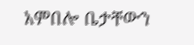አምበሎ ቤታቸውን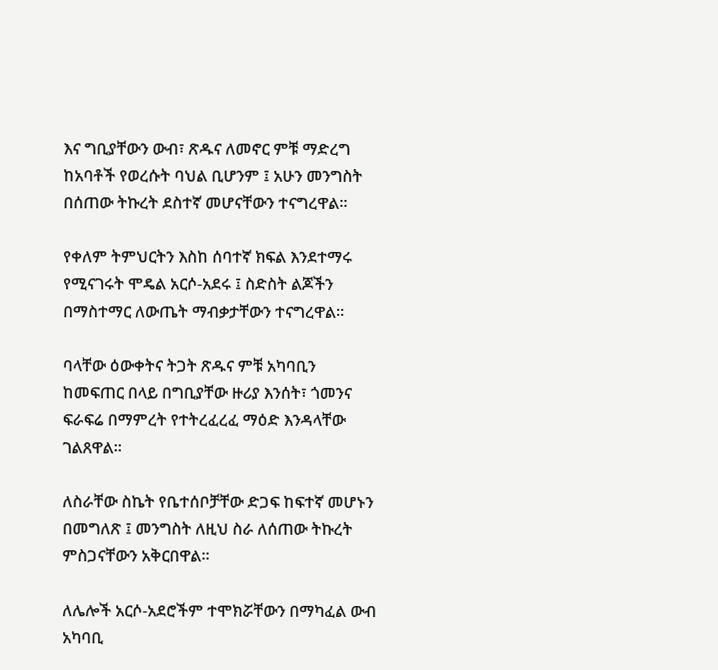እና ግቢያቸውን ውብ፣ ጽዱና ለመኖር ምቹ ማድረግ ከአባቶች የወረሱት ባህል ቢሆንም ፤ አሁን መንግስት በሰጠው ትኩረት ደስተኛ መሆናቸውን ተናግረዋል።

የቀለም ትምህርትን እስከ ሰባተኛ ክፍል እንደተማሩ የሚናገሩት ሞዴል አርሶ-አደሩ ፤ ስድስት ልጆችን በማስተማር ለውጤት ማብቃታቸውን ተናግረዋል።

ባላቸው ዕውቀትና ትጋት ጽዱና ምቹ አካባቢን ከመፍጠር በላይ በግቢያቸው ዙሪያ እንሰት፣ ጎመንና ፍራፍሬ በማምረት የተትረፈረፈ ማዕድ እንዳላቸው ገልጸዋል።

ለስራቸው ስኬት የቤተሰቦቻቸው ድጋፍ ከፍተኛ መሆኑን በመግለጽ ፤ መንግስት ለዚህ ስራ ለሰጠው ትኩረት ምስጋናቸውን አቅርበዋል።

ለሌሎች አርሶ-አደሮችም ተሞክሯቸውን በማካፈል ውብ አካባቢ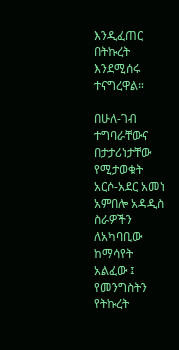እንዲፈጠር በትኩረት እንደሚሰሩ ተናግረዋል።

በሁለ-ገብ ተግባራቸውና በታታሪነታቸው የሚታወቁት አርሶ-አደር አመነ አምበሎ አዳዲስ ስራዎችን ለአካባቢው ከማሳየት አልፈው ፤ የመንግስትን የትኩረት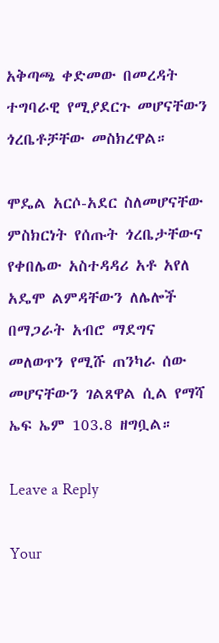አቅጣጫ ቀድመው በመረዳት ተግባራዊ የሚያደርጉ መሆናቸውን ጎረቤቶቻቸው መስክረዋል።

ሞዴል አርሶ-አደር ስለመሆናቸው ምስክርነት የሰጡት ጎረቤታቸውና የቀበሌው አስተዳዳሪ አቶ አየለ አዴሞ ልምዳቸውን ለሌሎች በማጋራት አብሮ ማደግና መለወጥን የሚሹ ጠንካራ ሰው መሆናቸውን ገልጸዋል ሲል የማሻ ኤፍ ኤም 103.8 ዘግቧል።

Leave a Reply

Your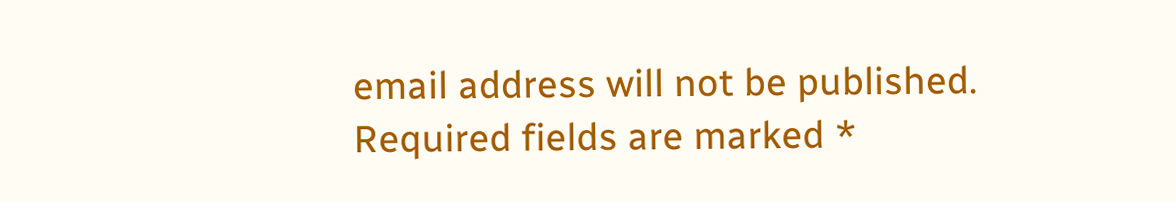email address will not be published. Required fields are marked *